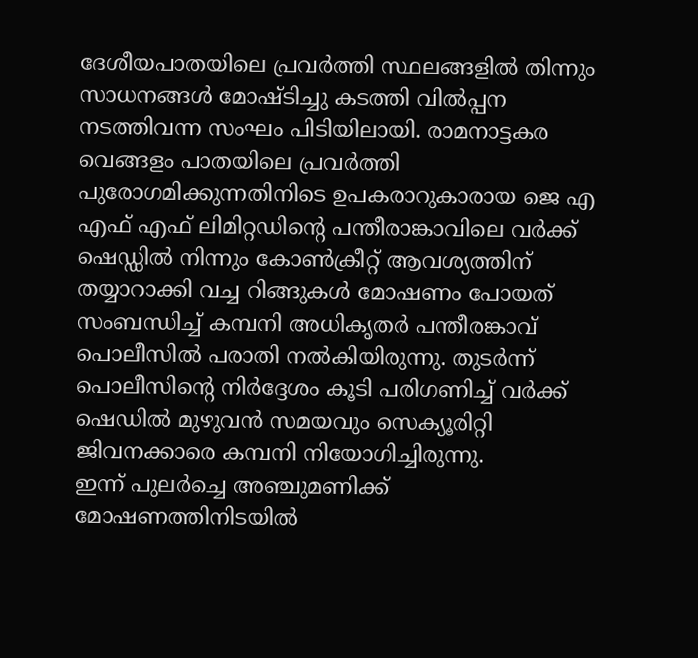ദേശീയപാതയിലെ പ്രവർത്തി സ്ഥലങ്ങളിൽ തിന്നും സാധനങ്ങൾ മോഷ്ടിച്ചു കടത്തി വിൽപ്പന നടത്തിവന്ന സംഘം പിടിയിലായി. രാമനാട്ടകര വെങ്ങളം പാതയിലെ പ്രവർത്തി പുരോഗമിക്കുന്നതിനിടെ ഉപകരാറുകാരായ ജെ എ എഫ് എഫ് ലിമിറ്റഡിൻ്റെ പന്തീരാങ്കാവിലെ വർക്ക് ഷെഡ്ഡിൽ നിന്നും കോൺക്രീറ്റ് ആവശ്യത്തിന് തയ്യാറാക്കി വച്ച റിങ്ങുകൾ മോഷണം പോയത് സംബന്ധിച്ച് കമ്പനി അധികൃതർ പന്തീരങ്കാവ് പൊലീസിൽ പരാതി നൽകിയിരുന്നു. തുടർന്ന് പൊലീസിൻ്റെ നിർദ്ദേശം കൂടി പരിഗണിച്ച് വർക്ക് ഷെഡിൽ മുഴുവൻ സമയവും സെക്യൂരിറ്റി ജിവനക്കാരെ കമ്പനി നിയോഗിച്ചിരുന്നു.
ഇന്ന് പുലർച്ചെ അഞ്ചുമണിക്ക് മോഷണത്തിനിടയിൽ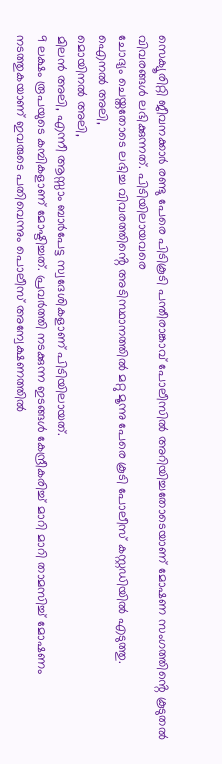സെക്യൂരിറ്റി ജീവനക്കാർ രണ്ടു പേരെ പിടികൂടി പന്തീരാങ്കാവ് പോലീസിൽ അറിയിച്ചതോടെയാണ് മോഷണ സംഗത്തിൻ്റെ കൂടുതൽ വിവരങ്ങൾ ലഭിക്കുന്നത്. പിടിയിലായവരെ
ചോദ്യം ചെയ്തതോടെ ലഭിച്ച വിവരത്തിൻ്റെ അടിസ്ഥാനത്തിൽ മറ്റു മൂന്നു പേരെ കൂടി പോലീസ് കസ്റ്റഡിയിൽ എടുത്തു.
ഐനൽ അലി,
മൊയിനൽ അലി,
മിലൻ അലി, എന്നീ ആസ്സാം ബാർപേട്ട സ്വദേശികളാണ് പിടിയിലായത്.
9 ലക്ഷം രൂപയുടെ കമ്പികളാണ് മോഷ്ടിച്ചത്. പ്രവർത്തി നടക്കുന്ന ഇടങ്ങൾ കേന്ദ്രീകരിച്ച് മാറി മാറി താമസിച്ച് മോഷണം നടത്തുകയാണ് ഇവരുടെ പതിവെന്നും പൊലീസ് അന്വേക്ഷണത്തിൽ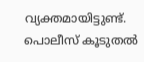വ്യക്തമായിട്ടുണ്ട്. പൊലീസ് കൂടുതൽ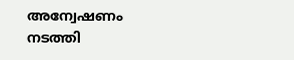അന്വേഷണം നടത്തി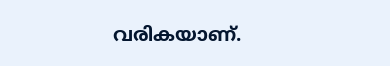വരികയാണ്.